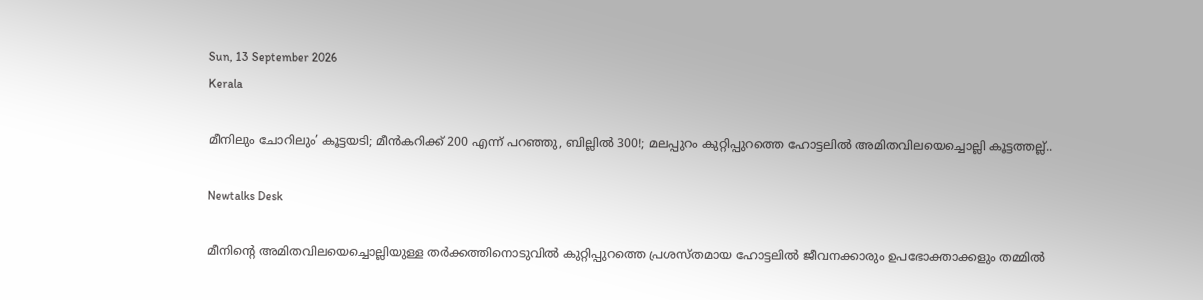Sun, 13 September 2026
Kerala

മീനിലും ചോറിലും’ കൂട്ടയടി; മീൻകറിക്ക് 200 എന്ന് പറഞ്ഞു, ബില്ലിൽ 300!; മലപ്പുറം കുറ്റിപ്പുറത്തെ ഹോട്ടലിൽ അമിതവിലയെച്ചൊല്ലി കൂട്ടത്തല്ല്..

Newtalks Desk

മീനിന്റെ അമിതവിലയെച്ചൊല്ലിയുള്ള തർക്കത്തിനൊടുവിൽ കുറ്റിപ്പുറത്തെ പ്രശസ്തമായ ഹോട്ടലിൽ ജീവനക്കാരും ഉപഭോക്താക്കളും തമ്മിൽ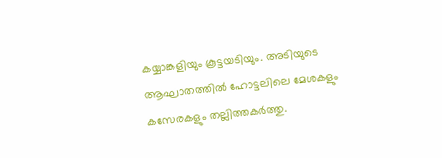കയ്യാങ്കളിയും കൂട്ടയടിയും. അടിയുടെ ആഘാതത്തിൽ ഹോട്ടലിലെ മേശകളും കസേരകളും തല്ലിത്തകർത്തു.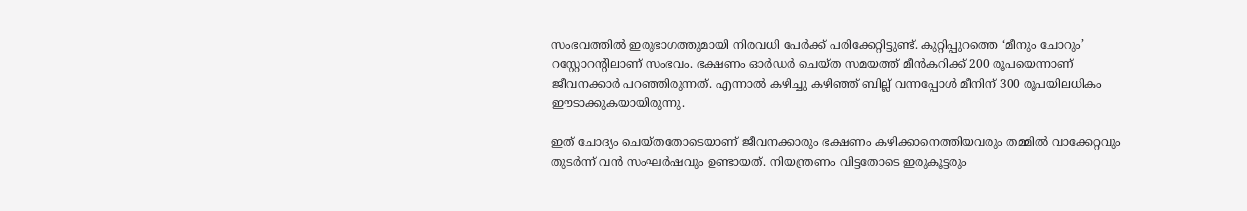സംഭവത്തിൽ ഇരുഭാഗത്തുമായി നിരവധി പേർക്ക് പരിക്കേറ്റിട്ടുണ്ട്. കുറ്റിപ്പുറത്തെ ‘മീനും ചോറും’ റസ്റ്റോറന്റിലാണ് സംഭവം. ഭക്ഷണം ഓർഡർ ചെയ്ത സമയത്ത് മീൻകറിക്ക് 200 രൂപയെന്നാണ് ജീവനക്കാർ പറഞ്ഞിരുന്നത്. എന്നാൽ കഴിച്ചു കഴിഞ്ഞ് ബില്ല് വന്നപ്പോൾ മീനിന് 300 രൂപയിലധികം ഈടാക്കുകയായിരുന്നു.

ഇത് ചോദ്യം ചെയ്തതോടെയാണ് ജീവനക്കാരും ഭക്ഷണം കഴിക്കാനെത്തിയവരും തമ്മിൽ വാക്കേറ്റവും തുടർന്ന് വൻ സംഘർഷവും ഉണ്ടായത്. നിയന്ത്രണം വിട്ടതോടെ ഇരുകൂട്ടരും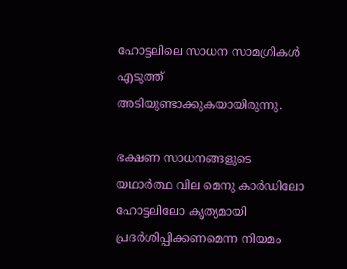ഹോട്ടലിലെ സാധന സാമഗ്രികൾ എടുത്ത് അടിയുണ്ടാക്കുകയായിരുന്നു.

ഭക്ഷണ സാധനങ്ങളുടെ യഥാർത്ഥ വില മെനു കാർഡിലോ ഹോട്ടലിലോ കൃത്യമായി പ്രദർശിപ്പിക്കണമെന്ന നിയമം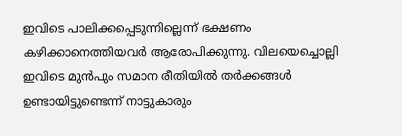ഇവിടെ പാലിക്കപ്പെടുന്നില്ലെന്ന് ഭക്ഷണം കഴിക്കാനെത്തിയവർ ആരോപിക്കുന്നു. വിലയെച്ചൊല്ലി ഇവിടെ മുൻപും സമാന രീതിയിൽ തർക്കങ്ങൾ ഉണ്ടായിട്ടുണ്ടെന്ന് നാട്ടുകാരും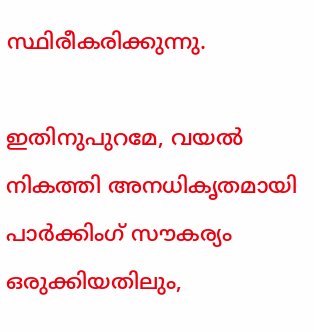സ്ഥിരീകരിക്കുന്നു.

ഇതിനുപുറമേ, വയൽ നികത്തി അനധികൃതമായി പാർക്കിംഗ് സൗകര്യം ഒരുക്കിയതിലും,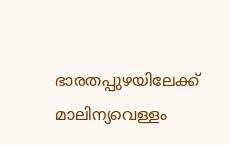ഭാരതപ്പുഴയിലേക്ക് മാലിന്യവെള്ളം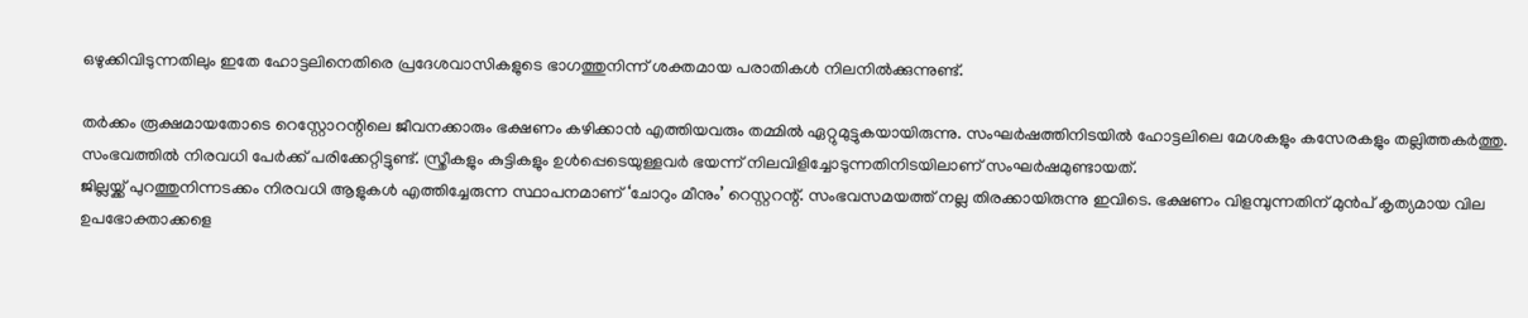ഒഴുക്കിവിടുന്നതിലും ഇതേ ഹോട്ടലിനെതിരെ പ്രദേശവാസികളുടെ ഭാഗത്തുനിന്ന് ശക്തമായ പരാതികൾ നിലനിൽക്കുന്നുണ്ട്.

തർക്കം രൂക്ഷമായതോടെ റെസ്റ്റോറന്റിലെ ജീവനക്കാരും ഭക്ഷണം കഴിക്കാൻ എത്തിയവരും തമ്മിൽ ഏറ്റുമുട്ടുകയായിരുന്നു. സംഘർഷത്തിനിടയിൽ ഹോട്ടലിലെ മേശകളും കസേരകളും തല്ലിത്തകർത്തു. സംഭവത്തിൽ നിരവധി പേർക്ക് പരിക്കേറ്റിട്ടുണ്ട്. സ്ത്രീകളും കുട്ടികളും ഉൾപ്പെടെയുള്ളവർ ഭയന്ന് നിലവിളിച്ചോടുന്നതിനിടയിലാണ് സംഘർഷമുണ്ടായത്.
ജില്ലയ്ക്ക് പുറത്തുനിന്നടക്കം നിരവധി ആളുകൾ എത്തിച്ചേരുന്ന സ്ഥാപനമാണ് ‘ചോറും മീനും’ റെസ്റ്ററന്റ്. സംഭവസമയത്ത് നല്ല തിരക്കായിരുന്നു ഇവിടെ. ഭക്ഷണം വിളമ്പുന്നതിന് മുൻപ് കൃത്യമായ വില ഉപഭോക്താക്കളെ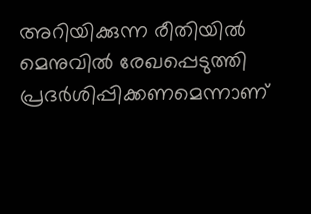അറിയിക്കുന്ന രീതിയിൽ മെനുവിൽ രേഖപ്പെടുത്തി പ്രദർശിപ്പിക്കണമെന്നാണ്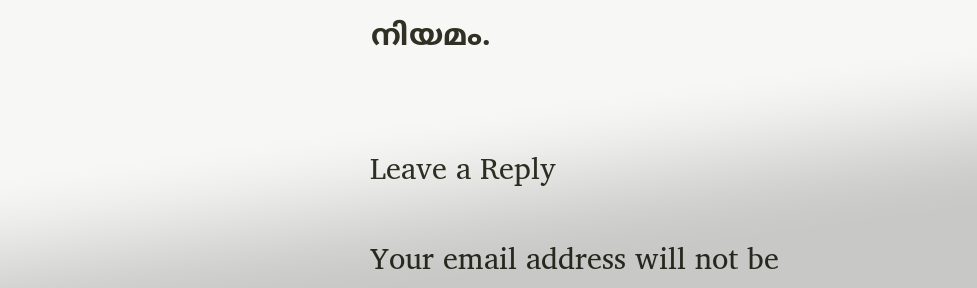നിയമം.


Leave a Reply

Your email address will not be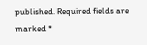published. Required fields are marked *